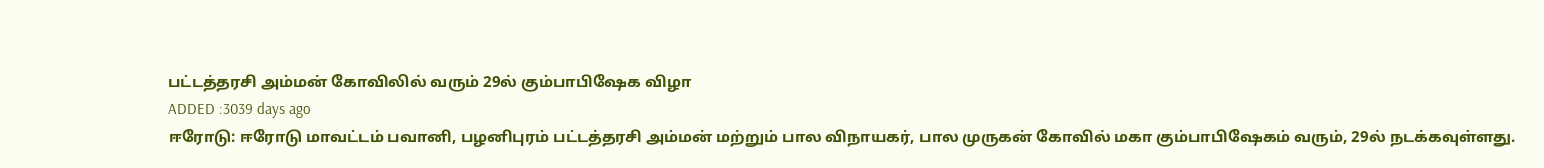பட்டத்தரசி அம்மன் கோவிலில் வரும் 29ல் கும்பாபிஷேக விழா
ADDED :3039 days ago
ஈரோடு: ஈரோடு மாவட்டம் பவானி, பழனிபுரம் பட்டத்தரசி அம்மன் மற்றும் பால விநாயகர், பால முருகன் கோவில் மகா கும்பாபிஷேகம் வரும், 29ல் நடக்கவுள்ளது.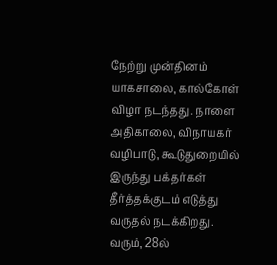நேற்று முன்தினம் யாகசாலை, கால்கோள் விழா நடந்தது. நாளை அதிகாலை, விநாயகர் வழிபாடு, கூடுதுறையில் இருந்து பக்தர்கள் தீர்த்தக்குடம் எடுத்து வருதல் நடக்கிறது. வரும், 28ல்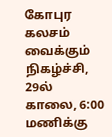கோபுர கலசம் வைக்கும் நிகழ்ச்சி, 29ல் காலை, 6:00 மணிக்கு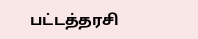பட்டத்தரசி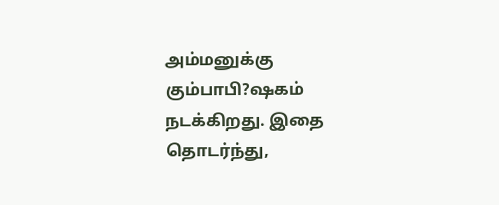அம்மனுக்கு கும்பாபி?ஷகம் நடக்கிறது. இதை தொடர்ந்து,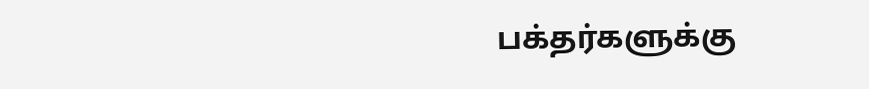பக்தர்களுக்கு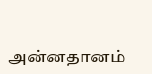அன்னதானம்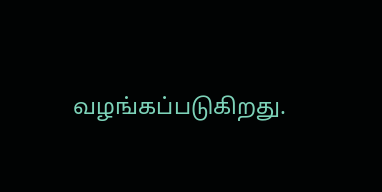வழங்கப்படுகிறது.